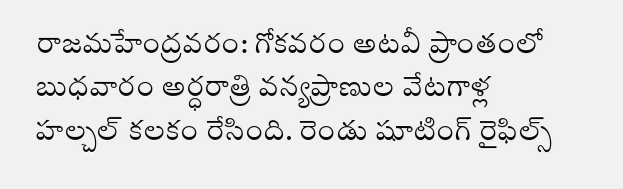రాజమహేంద్రవరం: గోకవరం అటవీ ప్రాంతంలో బుధవారం అర్ధరాత్రి వన్యప్రాణుల వేటగాళ్ల హల్చల్ కలకం రేసింది. రెండు షూటింగ్ రైఫిల్స్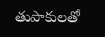తుపాకులతో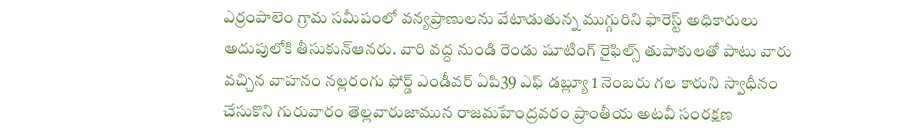ఎర్రంపాలెం గ్రామ సమీపంలో వన్యప్రాణులను వేటాడుతున్న ముగ్గురిని ఫారెస్ట్ అధికారులు అదుపులోకి తీసుకున్ఆనరు. వారి వద్ద నుండి రెండు షూటింగ్ రైఫిల్స్ తుపాకులతో పాటు వారు వచ్చిన వాహనం నల్లరంగు ఫోర్డ్ ఎండీవర్ ఏపి39 ఎఫ్ డబ్ల్యూ 1 నెంబరు గల కారుని స్వాధీనం చేసుకొని గురువారం తెల్లవారుజామున రాజమహేంద్రవరం ప్రాంతీయ అటవీ సంరక్షణ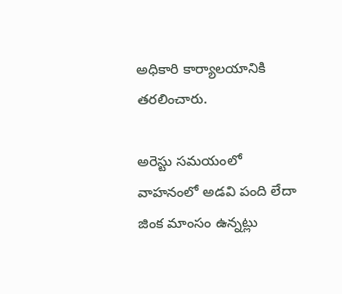అధికారి కార్యాలయానికి తరలించారు.

అరెస్టు సమయంలో వాహనంలో అడవి పంది లేదా జింక మాంసం ఉన్నట్లు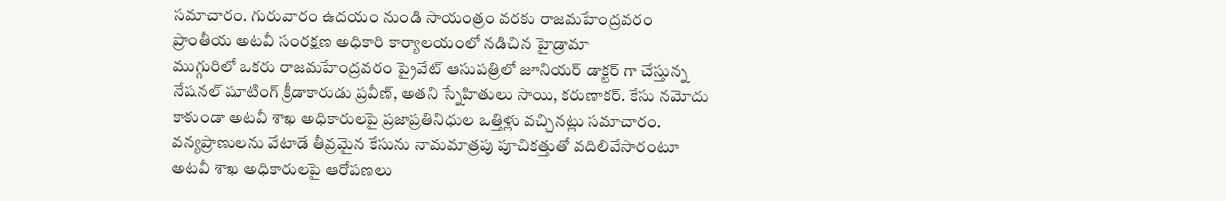సమాచారం. గురువారం ఉదయం నుండి సాయంత్రం వరకు రాజమహేంద్రవరం ప్రాంతీయ అటవీ సంరక్షణ అధికారి కార్యాలయంలో నడిచిన హైడ్రామా
ముగ్గురిలో ఒకరు రాజమహేంద్రవరం ప్రైవేట్ ఆసుపత్రిలో జూనియర్ డాక్టర్ గా చేస్తున్న నేషనల్ షూటింగ్ క్రీడాకారుడు ప్రవీణ్, అతని స్నేహితులు సాయి, కరుణాకర్. కేసు నమోదు కాకుండా అటవీ శాఖ అధికారులపై ప్రజాప్రతినిధుల ఒత్తిళ్లు వచ్చినట్లు సమాచారం. వన్యప్రాణులను వేటాడే తీవ్రమైన కేసును నామమాత్రపు పూచికత్తుతో వదిలివేసారంటూ అటవీ శాఖ అధికారులపై ఆరోపణలు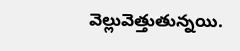వెల్లువెత్తుతున్నయి.